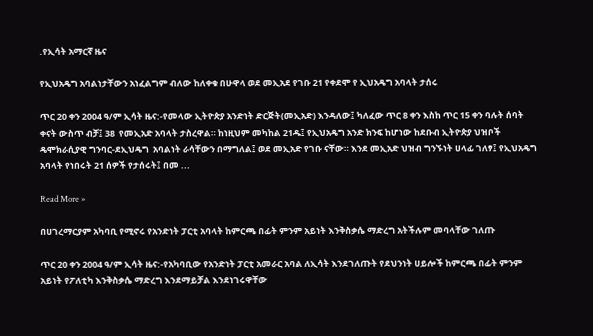.የኢሳት አማርኛ ዜና

የኢህአዴግ አባልነታቸውን አነፈልግም ብለው ከለቀቁ በሁዋላ ወደ መኢአደ የገቡ 21 የቀደሞ የ ኢህአዴግ አባላት ታሰሩ

ጥር 20 ቀን 2004 ዓ/ም ኢሳት ዜና:-የመላው ኢትዮጵያ አንድነት ድርጅት(መኢአድ) እንዳለው፤ ካለፈው ጥር 8 ቀን እስከ ጥር 15 ቀን ባሉት ሰባት ቀናት ውስጥ ብቻ፤ 38  የመኢአድ አባላት ታስረዋል። ከነዚህም መካከል 21ዱ፤ የኢህአዴግ አንድ ክንፍ ከሆነው ከደቡብ ኢትዮጵያ ህዝቦች ዴሞክራሲያዊ ግንባር-ደኢህዴግ  አባልነት ራሳቸውን በማግለል፤ ወደ መኢአድ የገቡ ናቸው። እንደ መኢአድ ህዝብ ግንኙነት ሀላፊ ገለፃ፤ የኢህአዴግ አባላት የነበሩት 21 ሰዎች የታሰሩት፤ በመ ...

Read More »

በሀገረማርያም አካባቢ የሚኖሩ የአንድነት ፓርቲ አባላት ከምርጫ በፊት ምንም አይነት እንቅስቃሴ ማድረግ አትችሉም መባላቸው ገለጡ

ጥር 20 ቀን 2004 ዓ/ም ኢሳት ዜና:-የአካባቢው የአንድነት ፓርቲ አመራር አባል ለኢሳት እንደገለጡት የደህንነት ሀይሎች ከምርጫ በፊት ምንም አይነት የፖለቲካ እንቅስቃሴ ማድረግ እንደማይቻል እንደነገሩዋቸው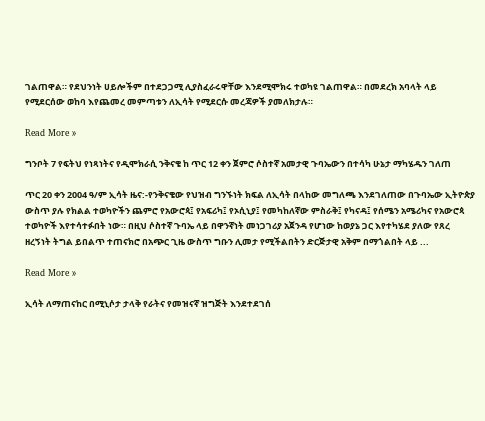ገልጠዋል። የደህንነት ሀይሎችም በተደጋጋሚ ሊያስፈራሩዋቸው እንደሚሞክሩ ተወካዩ ገልጠዋል። በመደረክ አባላት ላይ የሚደርሰው ወከባ እየጨመረ መምጣቱን ለኢሳት የሚደርሱ መረጃዎች ያመለክታሉ።

Read More »

ግንቦት 7 የፍትህ የነጻነትና የዲሞክራሲ ንቅናቄ ከ ጥር 12 ቀን ጀምሮ ሶስተኛ አመታዊ ጉባኤውን በተሳካ ሁኔታ ማካሄዱን ገለጠ

ጥር 20 ቀን 2004 ዓ/ም ኢሳት ዜና:-የንቅናቄው የህዝብ ግንኙነት ክፍል ለኢሳት በላከው መግለጫ እንደገለጠው በጉባኤው ኢትዮጵያ ውስጥ ያሉ የክልል ተወካዮችን ጨምሮ የአውሮጳ፤ የአፍሪካ፤ የኦሲኒያ፤ የመካከለኛው ምስራቅ፤ የካናዳ፤ የሰሜን አሜሪካና የአውሮጳ ተወካዮች እየተሳተፉበት ነው። በዚህ ሶስተኛ ጉባኤ ላይ በዋንኛነት መነጋገሪያ አጀንዳ የሆነው ከወያኔ ጋር እየተካሄደ ያለው የጸረ ዘረኝነት ትግል ይበልጥ ተጠናክሮ በአጭር ጊዜ ውስጥ ግቡን ሊመታ የሚችልበትን ድርጅታዊ አቅም በማጎልበት ላይ ...

Read More »

ኢሳት ለማጠናከር በሚኒሶታ ታላቅ የራትና የመዝናኛ ዝግጅት እንደተደገሰ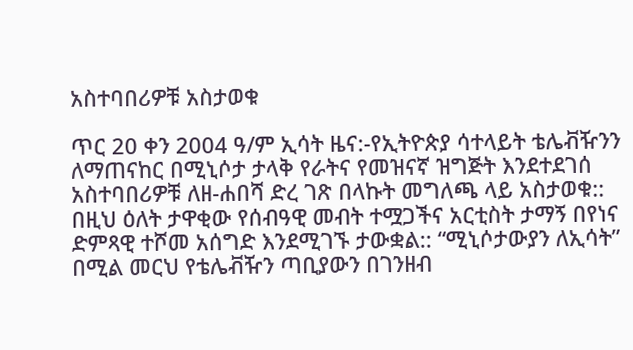አስተባበሪዎቹ አስታወቁ

ጥር 20 ቀን 2004 ዓ/ም ኢሳት ዜና:-የኢትዮጵያ ሳተላይት ቴሌቭዥንን ለማጠናከር በሚኒሶታ ታላቅ የራትና የመዝናኛ ዝግጅት እንደተደገሰ አስተባበሪዎቹ ለዘ-ሐበሻ ድረ ገጽ በላኩት መግለጫ ላይ አስታወቁ:: በዚህ ዕለት ታዋቂው የሰብዓዊ መብት ተሟጋችና አርቲስት ታማኝ በየነና ድምጻዊ ተሾመ አሰግድ እንደሚገኙ ታውቋል:: “ሚኒሶታውያን ለኢሳት” በሚል መርህ የቴሌቭዥን ጣቢያውን በገንዘብ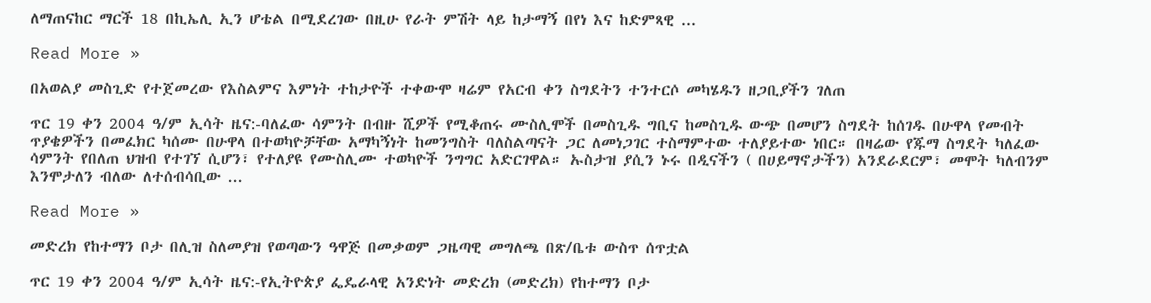ለማጠናከር ማርች 18 በኪኤሊ ኢን ሆቴል በሚደረገው በዚሁ የራት ምሽት ላይ ከታማኝ በየነ እና ከድምጻዊ ...

Read More »

በአወልያ መስጊድ የተጀመረው የእስልምና እምነት ተከታዮች ተቀውሞ ዛሬም የአርብ ቀን ስግደትን ተንተርሶ መካሄዱን ዘጋቢያችን ገለጠ

ጥር 19 ቀን 2004 ዓ/ም ኢሳት ዜና:-ባለፈው ሳምንት በብዙ ሺዎች የሚቆጠሩ ሙስሊሞች በመስጊዱ ግቢና ከመስጊዱ ውጭ በመሆን ስግደት ከሰገዱ በሁዋላ የመብት ጥያቄዎችን በመፈክር ካሰሙ በሁዋላ በተወካዮቻቸው አማካኝነት ከመንግስት ባለስልጣናት ጋር ለመነጋገር ተስማምተው ተለያይተው ነበር። በዛሬው የጁማ ስግደት ካለፈው ሳምንት የበለጠ ህዝብ የተገኘ ሲሆን፣ የተለያዩ የሙስሊሙ ተወካዮች ንግግር አድርገዋል። ኡስታዝ ያሲን ኑሩ በዲናችን ( በሀይማኖታችን) አንደራደርም፣ መሞት ካለብንም እንሞታለን ብለው ለተሰብሳቢው ...

Read More »

መድረክ የከተማን ቦታ በሊዝ ስለመያዝ የወጣውን ዓዋጅ በመቃወም ጋዜጣዊ መግለጫ በጽ/ቤቱ ውስጥ ሰጥቷል

ጥር 19 ቀን 2004 ዓ/ም ኢሳት ዜና:-የኢትዮጵያ ፌዴራላዊ አንድነት መድረክ (መድረክ) የከተማን ቦታ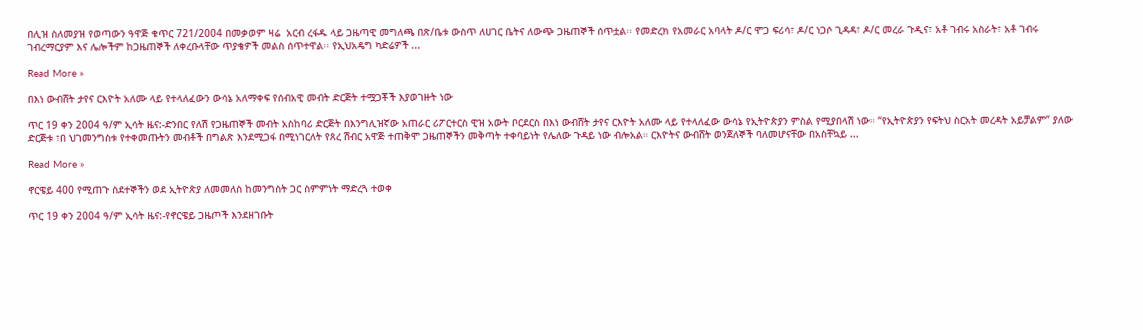በሊዝ ስለመያዝ የወጣውን ዓዋጅ ቁጥር 721/2004 በመቃወም ዛሬ  አርብ ረፋዱ ላይ ጋዜጣዊ መግለጫ በጽ/ቤቱ ውስጥ ለሀገር ቤትና ለውጭ ጋዜጠኞች ሰጥቷል፡፡ የመድረክ የአመራር አባላት ዶ/ር ሞጋ ፍሪሳ፣ ዶ/ር ነጋሶ ጊዳዳ፣ ዶ/ር መረራ ጉዲና፣ አቶ ገብሩ አስራት፣ አቶ ገብሩ ገብረማርያም እና ሌሎችም ከጋዜጠኞች ለቀረቡላቸው ጥያቄዎች መልስ ሰጥተዋል፡፡ የኢህአዴግ ካድሬዎች ...

Read More »

በእነ ውብሸት ታየና ርእዮት አለሙ ላይ የተላለፈውን ውሳኔ አለማቀፍ የሰብአዊ መብት ድርጅት ተሟጋቾች እያወገዙት ነው

ጥር 19 ቀን 2004 ዓ/ም ኢሳት ዜና:-ድንበር የለሽ የጋዜጠኞች መብት አስከባሪ ድርጅት በእንግሊዝኛው አጠራር ሪፖርተርስ ዊዝ አውት ቦርደርስ በእነ ውብሸት ታየና ርእዮት አለሙ ላይ የተላለፈው ውሳኔ የኢትዮጵያን ምስል የሚያበላሽ ነው። “የኢትዮጵያን የፍትህ ስርአት መረዳት አይቻልም” ያለው ድርጅቱ ፣በ ህገመንግስቱ የተቀመጡትን መብቶች በግልጽ እንደሚጋፋ በሚነገርለት የጸረ ሽብር አዋጅ ተጠቅሞ ጋዜጠኞችን መቅጣት ተቀባይነት የሌለው ጉዳይ ነው ብሎአል። ርእዮትና ውብሸት ወንጀለኞች ባለመሆናቸው በአስቸኳይ ...

Read More »

ኖርዌይ 400 የሚጠጉ ስደተኞችን ወደ ኢትዮጵያ ለመመለስ ከመንግስት ጋር ስምምነት ማድረጓ ተወቀ

ጥር 19 ቀን 2004 ዓ/ም ኢሳት ዜና:-የኖርዌይ ጋዜጦች እንደዘገቡት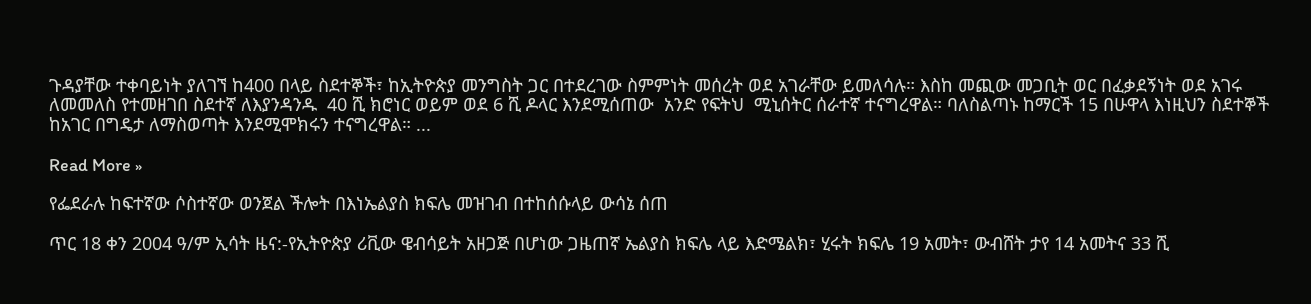ጉዳያቸው ተቀባይነት ያለገኘ ከ400 በላይ ስደተኞች፣ ከኢትዮጵያ መንግስት ጋር በተደረገው ስምምነት መሰረት ወደ አገራቸው ይመለሳሉ። እስከ መጪው መጋቢት ወር በፈቃደኝነት ወደ አገሩ ለመመለስ የተመዘገበ ስደተኛ ለእያንዳንዱ  40 ሺ ክሮነር ወይም ወደ 6 ሺ ዶላር እንደሚሰጠው  አንድ የፍትህ  ሚኒሰትር ሰራተኛ ተናግረዋል። ባለስልጣኑ ከማርች 15 በሁዋላ እነዚህን ስደተኞች ከአገር በግዴታ ለማስወጣት እንደሚሞክሩን ተናግረዋል። ...

Read More »

የፌደራሉ ከፍተኛው ሶስተኛው ወንጀል ችሎት በእነኤልያስ ክፍሌ መዝገብ በተከሰሱላይ ውሳኔ ሰጠ

ጥር 18 ቀን 2004 ዓ/ም ኢሳት ዜና:-የኢትዮጵያ ሪቪው ዌብሳይት አዘጋጅ በሆነው ጋዜጠኛ ኤልያስ ክፍሌ ላይ እድሜልክ፣ ሂሩት ክፍሌ 19 አመት፣ ውብሸት ታየ 14 አመትና 33 ሺ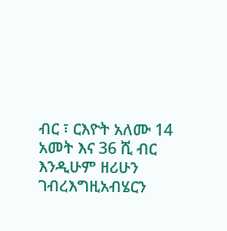ብር ፣ ርእዮት አለሙ 14 አመት እና 36 ሺ ብር እንዲሁም ዘሪሁን ገብረእግዚአብሄርን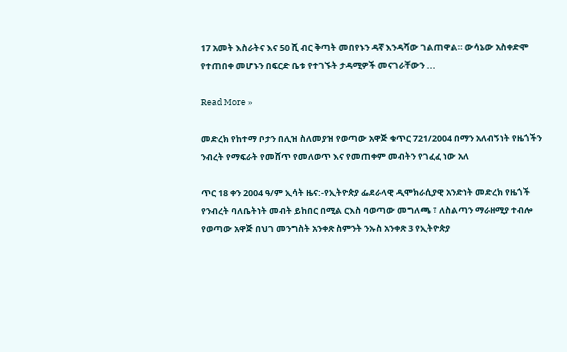17 አመት እስራትና እና 50 ሺ ብር ቅጣት መበየኑን ዳኛ እንዳሻው ገልጠዋል። ውሳኔው አስቀድሞ የተጠበቀ መሆኑን በፍርድ ቤቱ የተገኙት ታዳሚዎች መናገራቸውን ...

Read More »

መድረክ የከተማ ቦታን በሊዝ ስለመያዝ የወጣው አዋጅ ቁጥር 721/2004 በማን አለብኝነት የዜጎችን ንብረት የማፍራት የመሸጥ የመለወጥ እና የመጠቀም መብትን የገፈፈ ነው አለ

ጥር 18 ቀን 2004 ዓ/ም ኢሳት ዜና:-የኢትዮጵያ ፌደራላዊ ዲሞክራሲያዊ አንድነት መድረክ የዜጎች የንብረት ባለቤትነት መብት ይከበር በሚል ርእስ ባወጣው መግለጫ ፣ ለስልጣን ማራዘሚያ ተብሎ የወጣው አዋጅ በህገ መንግስት አንቀጽ ስምንት ንኡስ አንቀጽ 3 የኢትዮጵያ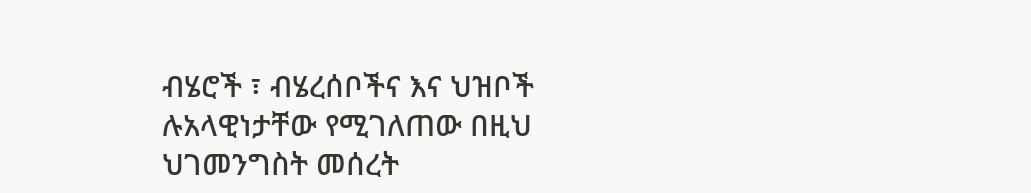ብሄሮች ፣ ብሄረሰቦችና እና ህዝቦች ሉአላዊነታቸው የሚገለጠው በዚህ ህገመንግስት መሰረት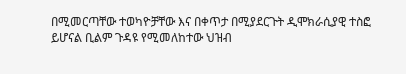በሚመርጣቸው ተወካዮቻቸው እና በቀጥታ በሚያደርጉት ዲሞክራሲያዊ ተስፎ ይሆናል ቢልም ጉዳዩ የሚመለከተው ህዝብ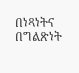በነጻነትና በግልጽነት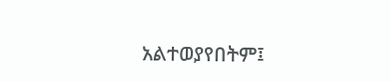አልተወያየበትም፤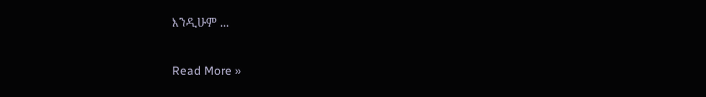እንዲሁም ...

Read More »